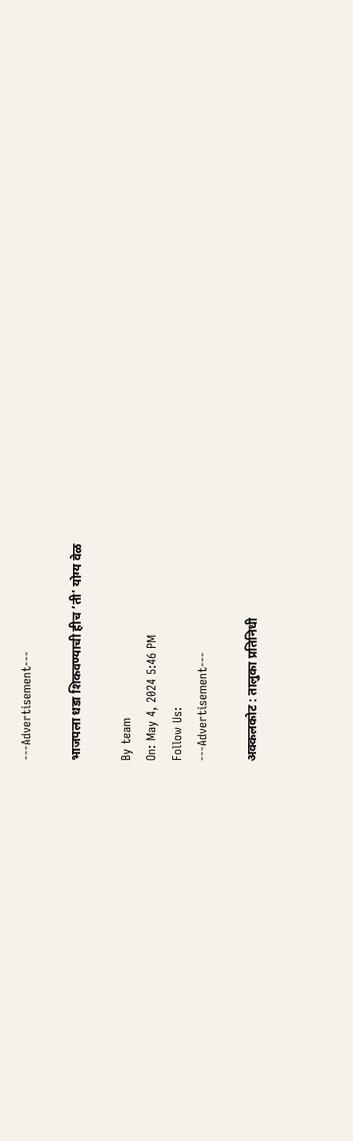---Advertisement---

भाजपला धडा शिकवण्याची हीच ‘ती’ योग्य वेळ

By team
On: May 4, 2024 5:46 PM
Follow Us:
---Advertisement---

अक्कलकोट : तालुका प्रतिनिधी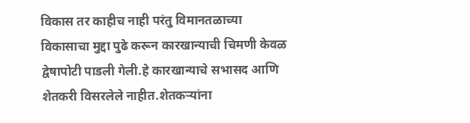विकास तर काहीच नाही परंतु विमानतळाच्या विकासाचा मुद्दा पुढे करून कारखान्याची चिमणी केवळ द्वेषापोटी पाडली गेली.हे कारखान्याचे सभासद आणि शेतकरी विसरलेले नाहीत.शेतकऱ्यांना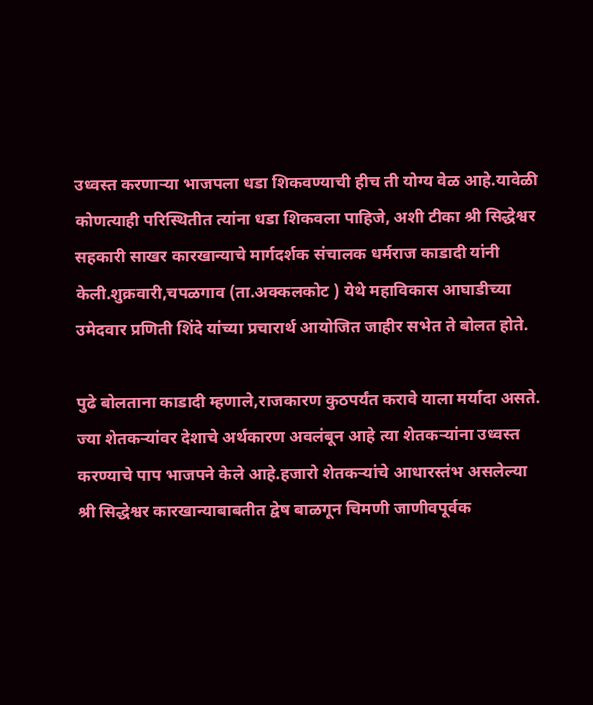उध्वस्त करणाऱ्या भाजपला धडा शिकवण्याची हीच ती योग्य वेळ आहे.यावेळी कोणत्याही परिस्थितीत त्यांना धडा शिकवला पाहिजे, अशी टीका श्री सिद्धेश्वर सहकारी साखर कारखान्याचे मार्गदर्शक संचालक धर्मराज काडादी यांनी केली.शुक्रवारी,चपळगाव (ता.अक्कलकोट ) येथे महाविकास आघाडीच्या उमेदवार प्रणिती शिंदे यांच्या प्रचारार्थ आयोजित जाहीर सभेत ते बोलत होते.

पुढे बोलताना काडादी म्हणाले,राजकारण कुठपर्यंत करावे याला मर्यादा असते. ज्या शेतकऱ्यांवर देशाचे अर्थकारण अवलंबून आहे त्या शेतकऱ्यांना उध्वस्त करण्याचे पाप भाजपने केले आहे.हजारो शेतकऱ्यांचे आधारस्तंभ असलेल्या श्री सिद्धेश्वर कारखान्याबाबतीत द्वेष बाळगून चिमणी जाणीवपूर्वक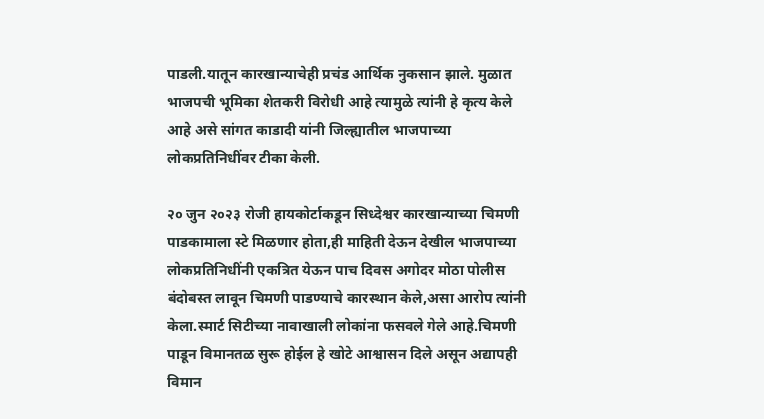पाडली.यातून कारखान्याचेही प्रचंड आर्थिक नुकसान झाले. मुळात भाजपची भूमिका शेतकरी विरोधी आहे त्यामुळे त्यांनी हे कृत्य केले आहे असे सांगत काडादी यांनी जिल्ह्यातील भाजपाच्या लोकप्रतिनिधींवर टीका केली.

२० जुन २०२३ रोजी हायकोर्टाकडून सिध्देश्वर कारखान्याच्या चिमणी पाडकामाला स्टे मिळणार होता,ही माहिती देऊन देखील भाजपाच्या लोकप्रतिनिधींनी एकत्रित येऊन पाच दिवस अगोदर मोठा पोलीस बंदोबस्त लावून चिमणी पाडण्याचे कारस्थान केले,असा आरोप त्यांनी केला.स्मार्ट सिटीच्या नावाखाली लोकांना फसवले गेले आहे.चिमणी पाडून विमानतळ सुरू होईल हे खोटे आश्वासन दिले असून अद्यापही विमान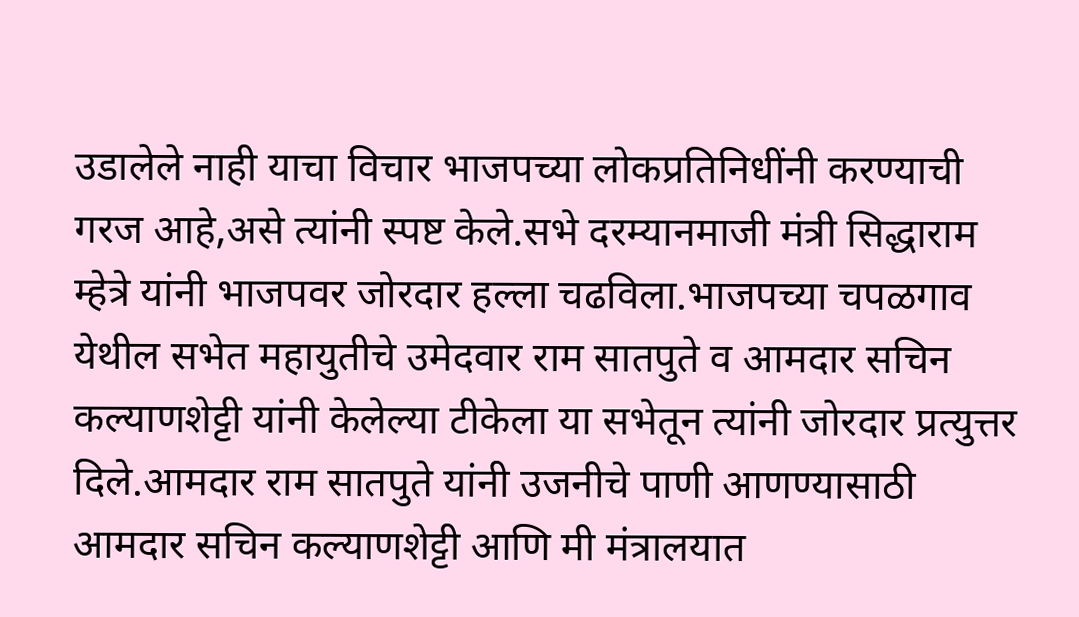उडालेले नाही याचा विचार भाजपच्या लोकप्रतिनिधींनी करण्याची गरज आहे,असे त्यांनी स्पष्ट केले.सभे दरम्यानमाजी मंत्री सिद्धाराम म्हेत्रे यांनी भाजपवर जोरदार हल्ला चढविला.भाजपच्या चपळगाव येथील सभेत महायुतीचे उमेदवार राम सातपुते व आमदार सचिन कल्याणशेट्टी यांनी केलेल्या टीकेला या सभेतून त्यांनी जोरदार प्रत्युत्तर दिले.आमदार राम सातपुते यांनी उजनीचे पाणी आणण्यासाठी आमदार सचिन कल्याणशेट्टी आणि मी मंत्रालयात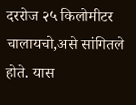दररोज २५ किलोमीटर चालायचो,असे सांगितले होते. यास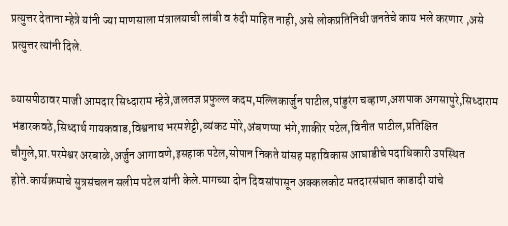प्रत्युत्तर देताना म्हेत्रे यांनी ज्या माणसाला मंत्रालयाची लांबी व रुंदी माहित नाही, असे लोकप्रतिनिधी जनतेचे काय भले करणार ,असे प्रत्युत्तर त्यांनी दिले.

व्यासपीठावर माजी आमदार सिध्दाराम म्हेत्रे,जलतज्ञ प्रफुल्ल कदम,मल्लिकार्जुन पाटील,पांडुरंग चव्हाण,अशपाक अगसापुरे,सिध्दाराम भंडारकवठे,सिध्दार्थ गायकवाड,विश्वनाथ भरमशेट्टी,व्यंकट मोरे,अंबणप्पा भंगे,शाकीर पटेल,विनीत पाटील,प्रतिक्षित चौगुले,प्रा.परमेश्वर अरबाळे,अर्जुन आगावणे,इसहाक पटेल,सोपान निकते यांसह महाविकास आघाडीचे पदाधिकारी उपस्थित होते.कार्यक्रमाचे सुत्रसंचलन सलीम पटेल यांनी केले.मागच्या दोन दिवसांपासून अक्कलकोट मतदारसंघात काडादी यांचे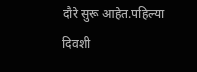दौरे सुरू आहेत.पहिल्या दिवशी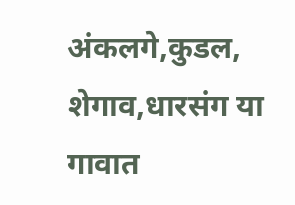अंकलगे,कुडल, शेगाव,धारसंग या गावात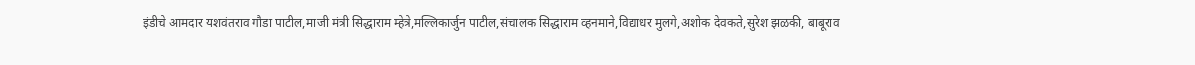इंडीचे आमदार यशवंतराव गौडा पाटील,माजी मंत्री सिद्धाराम म्हेत्रे,मल्लिकार्जुन पाटील,संचालक सिद्धाराम व्हनमाने,विद्याधर मुलगे,अशोक देवकते,सुरेश झळकी, बाबूराव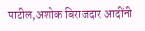पाटील,अशोक बिराजदार आदींनी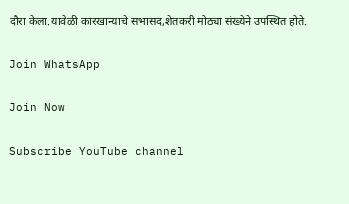दौरा केला.यावेळी कारखान्याचे सभासद,शेतकरी मोठ्या संख्येने उपस्थित होते.

Join WhatsApp

Join Now

Subscribe YouTube channel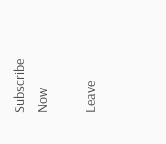Subscribe Now

Leave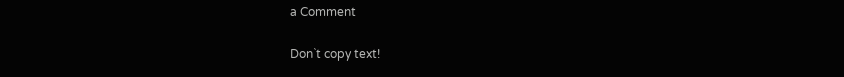a Comment

Don`t copy text!